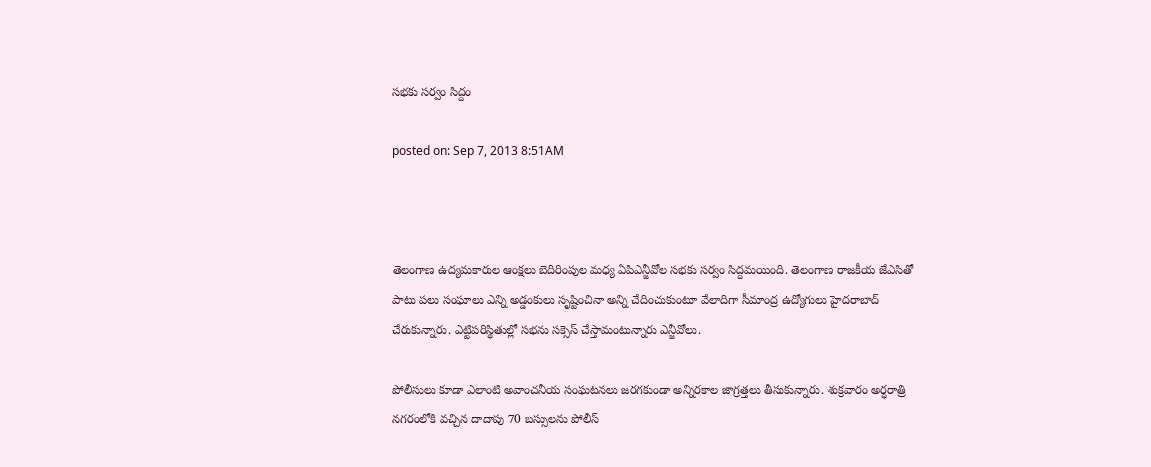స‌భ‌కు స‌ర్వం సిద్దం

posted on: Sep 7, 2013 8:51AM



తెలంగాణ ఉద్యమ‌కారుల ఆంక్షలు బెదిరింపుల మధ్య ఏపిఎన్జీవోల స‌భ‌కు స‌ర్వం సిద్దమ‌యింది. తెలంగాణ రాజకీయ జేఎసితో పాటు ప‌లు సంఘాలు ఎన్ని అడ్డంకులు సృష్టించినా అన్ని చేదించుకుంటూ వేలాదిగా సీమాంద్ర ఉద్యోగులు హైద‌రాబాద్ చేరుకున్నారు. ఎట్టిపరిస్థితుల్లో స‌భ‌ను స‌క్సెస్ చేస్తామంటున్నారు ఎన్జీవోలు.

పోలీసులు కూడా ఎలాంటి అవాంచనీయ సంఘ‌ట‌న‌లు జ‌ర‌గ‌కుండా అన్నిర‌కాల జాగ్రత్తలు తీసుకున్నారు. శుక్రవారం అర్ధరాత్రి న‌గ‌రంలోకి వ‌చ్చిన దాదాపు 70 బ‌స్సుల‌ను పోలీస్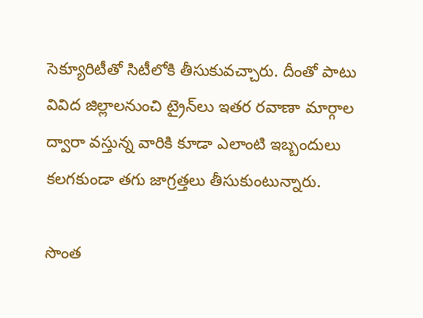సెక్యూరిటీతో సిటీలోకి తీసుకువ‌చ్చారు. దీంతో పాటు వివిద జిల్లాల‌నుంచి ట్రైన్‌లు ఇత‌ర ర‌వాణా మార్గాల ద్వారా వ‌స్తున్న వారికి కూడా ఎలాంటి ఇబ్బందులు క‌ల‌గ‌కుండా త‌గు జాగ్రత్తలు తీసుకుంటున్నారు.

సొంత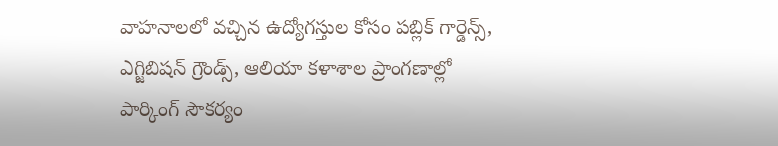వాహనాలలో వ‌చ్చిన ఉద్యోగ‌స్తుల కోసం ప‌బ్లిక్ గార్డెన్స్, ఎగ్జిబిష‌న్ గ్రౌండ్స్‌, ఆలియా క‌ళాశాల ప్రాంగ‌ణాల్లో పార్కింగ్ సౌక‌ర్యం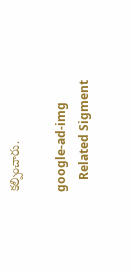క‌ల్పించారు.

google-ad-img
    Related Sigment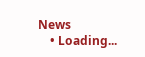News
    • Loading...